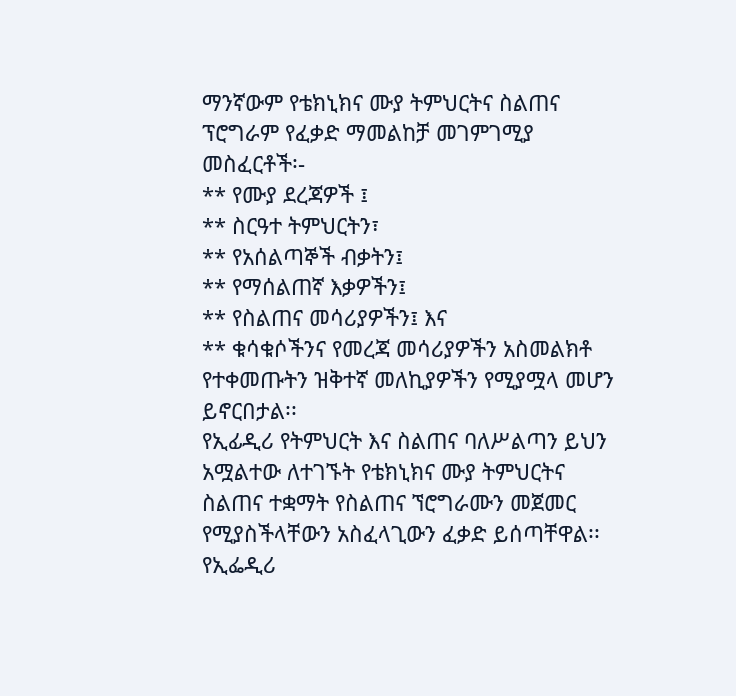ማንኛውም የቴክኒክና ሙያ ትምህርትና ስልጠና ፕሮግራም የፈቃድ ማመልከቻ መገምገሚያ መስፈርቶች፡-
** የሙያ ደረጃዎች ፤
** ስርዓተ ትምህርትን፣
** የአሰልጣኞች ብቃትን፤
** የማሰልጠኛ እቃዎችን፤
** የስልጠና መሳሪያዎችን፤ እና
** ቁሳቁሶችንና የመረጃ መሳሪያዎችን አስመልክቶ የተቀመጡትን ዝቅተኛ መለኪያዎችን የሚያሟላ መሆን ይኖርበታል፡፡
የኢፊዲሪ የትምህርት እና ስልጠና ባለሥልጣን ይህን አሟልተው ለተገኙት የቴክኒክና ሙያ ትምህርትና ስልጠና ተቋማት የስልጠና ኘሮግራሙን መጀመር የሚያስችላቸውን አስፈላጊውን ፈቃድ ይሰጣቸዋል፡፡
የኢፌዲሪ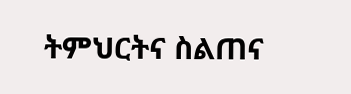ትምህርትና ስልጠና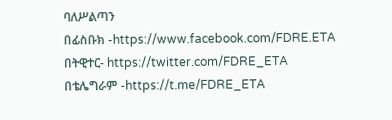ባለሥልጣን
በፊስቡክ -https://www.facebook.com/FDRE.ETA
በትዊተር- https://twitter.com/FDRE_ETA
በቴሌግራም -https://t.me/FDRE_ETA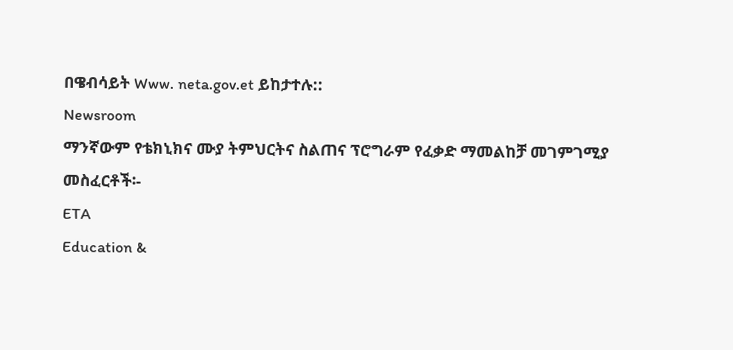በዌብሳይት Www. neta.gov.et ይከታተሉ::
Newsroom
ማንኛውም የቴክኒክና ሙያ ትምህርትና ስልጠና ፕሮግራም የፈቃድ ማመልከቻ መገምገሚያ መስፈርቶች፡-
ETA
Education &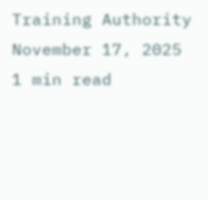Training Authority
November 17, 2025
1 min read